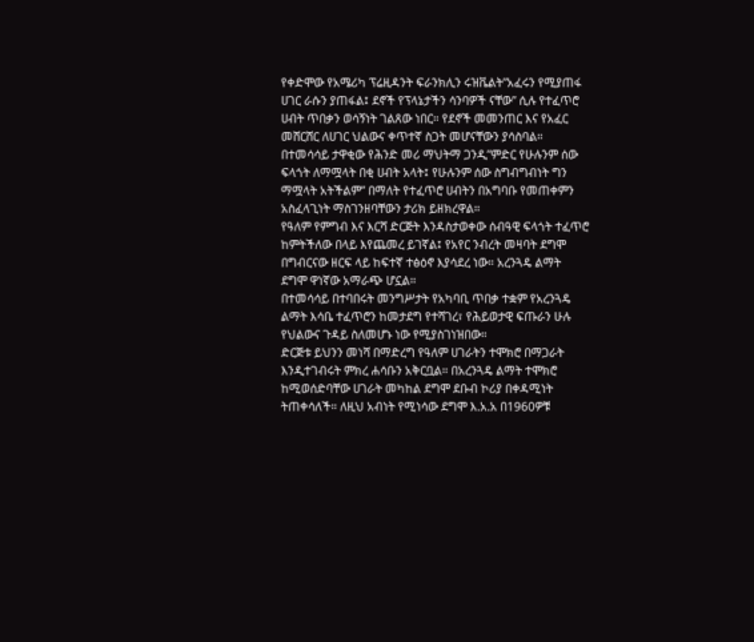የቀድሞው የአሜሪካ ፕሬዚዳንት ፍራንክሊን ሩዝቬልት”አፈሩን የሚያጠፋ ሀገር ራሱን ያጠፋል፤ ደኖች የፕላኔታችን ሳንባዎች ናቸው” ሲሉ የተፈጥሮ ሀብት ጥበቃን ወሳኝነት ገልጸው ነበር። የደኖች መመንጠር እና የአፈር መሸርሸር ለሀገር ህልውና ቀጥተኛ ስጋት መሆናቸውን ያሳስባል።
በተመሳሳይ ታዋቂው የሕንድ መሪ ማህትማ ጋንዲ”ምድር የሁሉንም ሰው ፍላጎት ለማሟላት በቂ ሀብት አላት፤ የሁሉንም ሰው ስግብግብነት ግን ማሟላት አትችልም” በማለት የተፈጥሮ ሀብትን በአግባቡ የመጠቀምን አስፈላጊነት ማስገንዘባቸውን ታሪክ ይዘክረዋል።
የዓለም የምግብ እና እርሻ ድርጅት እንዳስታወቀው ሰብዓዊ ፍላጎት ተፈጥሮ ከምትችለው በላይ እየጨመረ ይገኛል፤ የአየር ንብረት መዛባት ደግሞ በግብርናው ዘርፍ ላይ ከፍተኛ ተፅዕኖ እያሳደረ ነው። አረንጓዴ ልማት ደግሞ ዋነኛው አማራጭ ሆኗል።
በተመሳሳይ በተባበሩት መንግሥታት የአካባቢ ጥበቃ ተቋም የአረንጓዴ ልማት እሳቤ ተፈጥሮን ከመታደግ የተሻገረ፣ የሕይወታዊ ፍጡራን ሁሉ የህልውና ጉዳይ ስለመሆኑ ነው የሚያስገነዝበው።
ድርጅቱ ይህንን መነሻ በማድረግ የዓለም ሀገራትን ተሞክሮ በማጋራት እንዲተገብሩት ምክረ ሐሳቡን አቅርቧል። በአረንጓዴ ልማት ተሞክሮ ከሚወሰድባቸው ሀገራት መካከል ደግሞ ደቡብ ኮሪያ በቀዳሚነት ትጠቀሳለች። ለዚህ አብነት የሚነሳው ደግሞ እ.አ.አ በ1960ዎቹ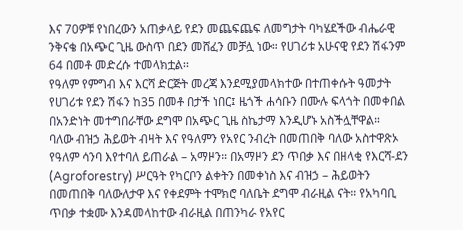እና 70ዎቹ የነበረውን አጠቃላይ የደን መጨፍጨፍ ለመግታት ባካሄደችው ብሔራዊ ንቅናቄ በአጭር ጊዜ ውስጥ በደን መሸፈን መቻሏ ነው። የሀገሪቱ አሁናዊ የደን ሽፋንም 64 በመቶ መድረሱ ተመላክቷል፡፡
የዓለም የምግብ እና እርሻ ድርጅት መረጃ እንደሚያመላክተው በተጠቀሱት ዓመታት የሀገሪቱ የደን ሽፋን ከ35 በመቶ በታች ነበር፤ ዜጎች ሐሳቡን በሙሉ ፍላጎት በመቀበል በአንድነት መተግበራቸው ደግሞ በአጭር ጊዜ ስኬታማ እንዲሆኑ አስችሏቸዋል።
ባለው ብዝኃ ሕይወት ብዛት እና የዓለምን የአየር ንብረት በመጠበቅ ባለው አስተዋጽኦ የዓለም ሳንባ እየተባለ ይጠራል – አማዞን። በአማዞን ደን ጥበቃ እና በዘላቂ የእርሻ-ደን (Agroforestry) ሥርዓት የካርቦን ልቀትን በመቀነስ እና ብዝኃ – ሕይወትን በመጠበቅ ባለውለታዋ እና የቀደምት ተሞክሮ ባለቤት ደግሞ ብራዚል ናት። የአካባቢ ጥበቃ ተቋሙ እንዳመላከተው ብራዚል በጠንካራ የአየር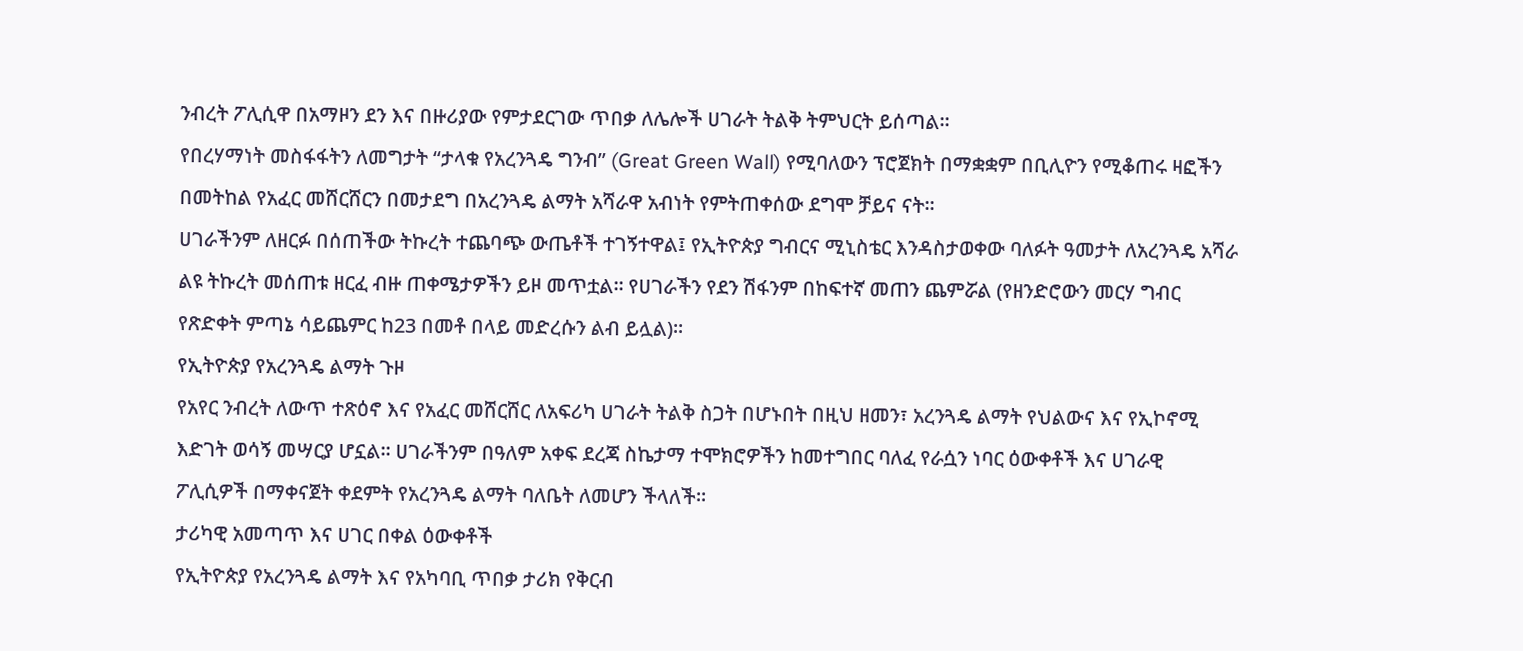ንብረት ፖሊሲዋ በአማዞን ደን እና በዙሪያው የምታደርገው ጥበቃ ለሌሎች ሀገራት ትልቅ ትምህርት ይሰጣል።
የበረሃማነት መስፋፋትን ለመግታት “ታላቁ የአረንጓዴ ግንብ” (Great Green Wall) የሚባለውን ፕሮጀክት በማቋቋም በቢሊዮን የሚቆጠሩ ዛፎችን በመትከል የአፈር መሸርሸርን በመታደግ በአረንጓዴ ልማት አሻራዋ አብነት የምትጠቀሰው ደግሞ ቻይና ናት።
ሀገራችንም ለዘርፉ በሰጠችው ትኩረት ተጨባጭ ውጤቶች ተገኝተዋል፤ የኢትዮጵያ ግብርና ሚኒስቴር እንዳስታወቀው ባለፉት ዓመታት ለአረንጓዴ አሻራ ልዩ ትኩረት መሰጠቱ ዘርፈ ብዙ ጠቀሜታዎችን ይዞ መጥቷል። የሀገራችን የደን ሽፋንም በከፍተኛ መጠን ጨምሯል (የዘንድሮውን መርሃ ግብር የጽድቀት ምጣኔ ሳይጨምር ከ23 በመቶ በላይ መድረሱን ልብ ይሏል)።
የኢትዮጵያ የአረንጓዴ ልማት ጉዞ
የአየር ንብረት ለውጥ ተጽዕኖ እና የአፈር መሸርሸር ለአፍሪካ ሀገራት ትልቅ ስጋት በሆኑበት በዚህ ዘመን፣ አረንጓዴ ልማት የህልውና እና የኢኮኖሚ እድገት ወሳኝ መሣርያ ሆኗል። ሀገራችንም በዓለም አቀፍ ደረጃ ስኬታማ ተሞክሮዎችን ከመተግበር ባለፈ የራሷን ነባር ዕውቀቶች እና ሀገራዊ ፖሊሲዎች በማቀናጀት ቀደምት የአረንጓዴ ልማት ባለቤት ለመሆን ችላለች።
ታሪካዊ አመጣጥ እና ሀገር በቀል ዕውቀቶች
የኢትዮጵያ የአረንጓዴ ልማት እና የአካባቢ ጥበቃ ታሪክ የቅርብ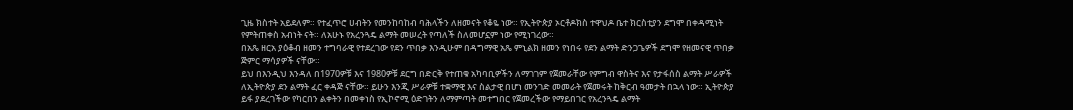ጊዜ ክስተት አይደለም። የተፈጥሮ ሀብትን የመንከባከብ ባሕላችን ለዘመናት የቆዬ ነው። የኢትዮጵያ ኦርቶዶክስ ተዋህዶ ቤተ ክርስቲያን ደግሞ በቀዳሚነት የምትጠቀስ አብነት ናት። ለአሁኑ የአረንጓዴ ልማት መሠረት የጣለች ስለመሆኗም ነው የሚነገረው።
በአጼ ዘርአ ያዕቆብ ዘመን ተግባራዊ የተደረገው የደን ጥበቃ እንዲሁም በዳግማዊ አጼ ምኒልክ ዘመን የነበሩ የደን ልማት ድንጋጌዎች ደግሞ የዘመናዊ ጥበቃ ጅምር ማሳያዎች ናቸው።
ይህ በእንዲህ እንዳለ በ1970ዎቹ እና 1980ዎቹ ደርግ በድርቅ የተጠቁ አካባቢዎችን ለማገገም የጀመራቸው የምግብ ዋስትና እና የታፋሰስ ልማት ሥራዎች ለኢትዮጵያ ደን ልማት ፈር ቀዳጅ ናቸው። ይሁን እንጂ ሥራዎቹ ተቋማዊ እና ስልታዊ በሆነ መንገድ መመራት የጀመሩት ከቅርብ ዓመታት በኋላ ነው። ኢትዮጵያ ይፋ ያደረገችው የካርበን ልቀትን በመቀነስ የኢኮኖሚ ዕድገትን ለማምጣት መተግበር የጀመረችው የማይበገር የአረንጓዴ ልማት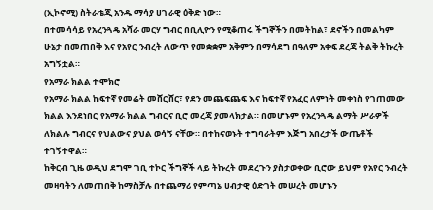(ኢኮኖሚ) ስትራቴጂ አንዱ ማሳያ ሀገራዊ ዕቅድ ነው።
በተመሳሳይ የአረንጓዴ አሻራ መርሃ ግብር በቢሊዮን የሚቆጠሩ ችግኞችን በመትከል፣ ደኖችን በመልካም ሁኔታ በመጠበቅ እና የአየር ንብረት ለውጥ የመቋቋም አቅምን በማሳደግ በዓለም አቀፍ ደረጃ ትልቅ ትኩረት አግኝቷል።
የአማራ ክልል ተሞክሮ
የአማራ ክልል ከፍተኛ የመሬት መሸርሸር፣ የደን መጨፍጨፍ እና ከፍተኛ የአፈር ለምነት መቀነስ የገጠመው ክልል እንደነበር የአማራ ክልል ግብርና ቢሮ መረጃ ያመላክታል። በመሆኑም የአረንጓዴ ልማት ሥራዎች ለክልሉ ግብርና የህልውና ያህል ወሳኝ ናቸው። በተከናወኑት ተግባራትም እጅግ አበረታች ውጤቶች ተገኝተዋል።
ከቅርብ ጊዜ ወዲህ ደግሞ ገቢ ተኮር ችግኞች ላይ ትኩረት መደረጉን ያስታወቀው ቢሮው ይህም የአየር ንብረት መዛባትን ለመጠበቅ ከማስቻሉ በተጨማሪ የምጣኔ ሀብታዊ ዕድገት መሠረት መሆኑን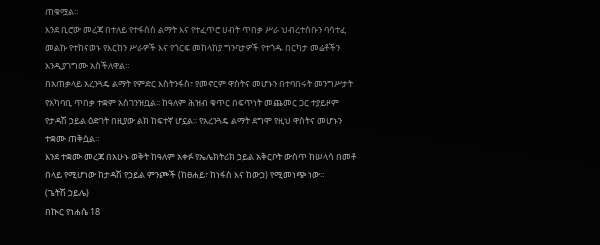ጠቁሟል።
እንደ ቢሮው መረጃ በተለይ የተፋሰስ ልማት እና የተፈጥሮ ሀብት ጥበቃ ሥራ ህብረተሰቡን ባሳተፈ መልኩ የተከናወኑ የእርከን ሥራዎች እና የጎርፍ መከላከያ ግንባታዎች የተጎዱ በርካታ መሬቶችን እንዲያገግሙ አስችለዋል።
በአጠቃላይ አረንጓዴ ልማት የምድር እስትንፋስ፣ የመኖርም ዋስትና መሆኑን በተባበሩት መንግሥታት የአካባቢ ጥበቃ ተቋም አስገንዝቧል፡፡ ከዓለም ሕዝብ ቁጥር በፍጥነት መጨመር ጋር ተያይዞም የታዳሽ ኃይል ዕድገት በዚያው ልክ ከፍተኛ ሆኗል፡፡ የአረንጓዴ ልማት ደግሞ የዚህ ዋስትና መሆኑን ተቋሙ ጠቅሷል።
እንደ ተቋሙ መረጃ በአሁኑ ወቅት ከዓለም አቀፉ የኤሌክትሪክ ኃይል አቅርቦት ውስጥ ከሠላሳ በመቶ በላይ የሚሆነው ከታዳሽ የኃይል ምንጮች (ከፀሐይ፣ ከነፋስ እና ከውኃ) የሚመነጭ ነው።
(ጌትሽ ኃይሌ)
በኲር የነሐሴ 18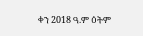ቀን 2018 ዓ.ም ዕትም